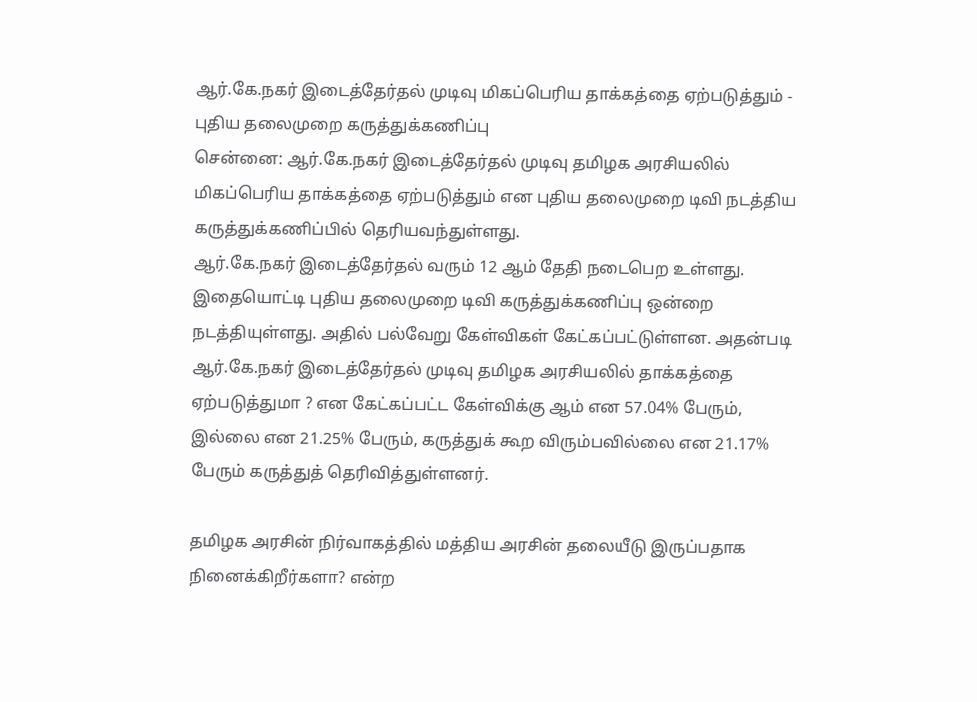ஆர்.கே.நகர் இடைத்தேர்தல் முடிவு மிகப்பெரிய தாக்கத்தை ஏற்படுத்தும் - புதிய தலைமுறை கருத்துக்கணிப்பு
சென்னை: ஆர்.கே.நகர் இடைத்தேர்தல் முடிவு தமிழக அரசியலில் மிகப்பெரிய தாக்கத்தை ஏற்படுத்தும் என புதிய தலைமுறை டிவி நடத்திய கருத்துக்கணிப்பில் தெரியவந்துள்ளது.
ஆர்.கே.நகர் இடைத்தேர்தல் வரும் 12 ஆம் தேதி நடைபெற உள்ளது. இதையொட்டி புதிய தலைமுறை டிவி கருத்துக்கணிப்பு ஒன்றை நடத்தியுள்ளது. அதில் பல்வேறு கேள்விகள் கேட்கப்பட்டுள்ளன. அதன்படி ஆர்.கே.நகர் இடைத்தேர்தல் முடிவு தமிழக அரசியலில் தாக்கத்தை ஏற்படுத்துமா ? என கேட்கப்பட்ட கேள்விக்கு ஆம் என 57.04% பேரும், இல்லை என 21.25% பேரும், கருத்துக் கூற விரும்பவில்லை என 21.17% பேரும் கருத்துத் தெரிவித்துள்ளனர்.

தமிழக அரசின் நிர்வாகத்தில் மத்திய அரசின் தலையீடு இருப்பதாக நினைக்கிறீர்களா? என்ற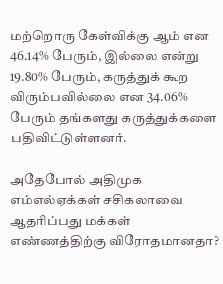மற்றொரு கேள்விக்கு ஆம் என 46.14% பேரும், இல்லை என்று 19.80% பேரும், கருத்துக் கூற விரும்பவில்லை என 34.06% பேரும் தங்களது கருத்துக்களை பதிவிட்டுள்ளனர்.

அதேபோல் அதிமுக எம்எல்ஏக்கள் சசிகலாவை ஆதரிப்பது மக்கள் எண்ணத்திற்கு விரோதமானதா?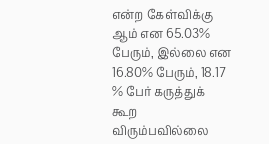என்ற கேள்விக்கு ஆம் என 65.03% பேரும், இல்லை என 16.80% பேரும், 18.17 % பேர் கருத்துக் கூற விரும்பவில்லை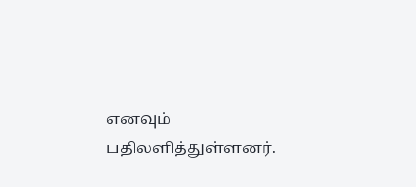எனவும் பதிலளித்துள்ளனர்.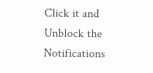Click it and Unblock the Notifications